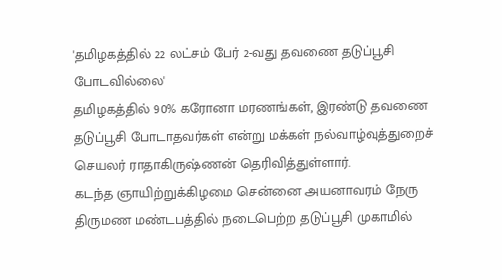'தமிழகத்தில் 22 லட்சம் பேர் 2-வது தவணை தடுப்பூசி போடவில்லை'
தமிழகத்தில் 90% கரோனா மரணங்கள், இரண்டு தவணை தடுப்பூசி போடாதவர்கள் என்று மக்கள் நல்வாழ்வுத்துறைச் செயலர் ராதாகிருஷ்ணன் தெரிவித்துள்ளார்.
கடந்த ஞாயிற்றுக்கிழமை சென்னை அயனாவரம் நேரு திருமண மண்டபத்தில் நடைபெற்ற தடுப்பூசி முகாமில்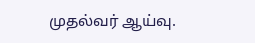முதல்வர் ஆய்வு.